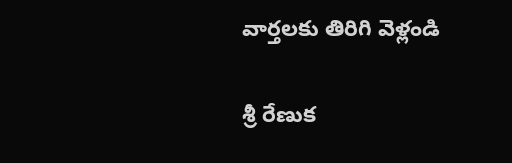వార్తలకు తిరిగి వెళ్లండి

శ్రీ రేణుక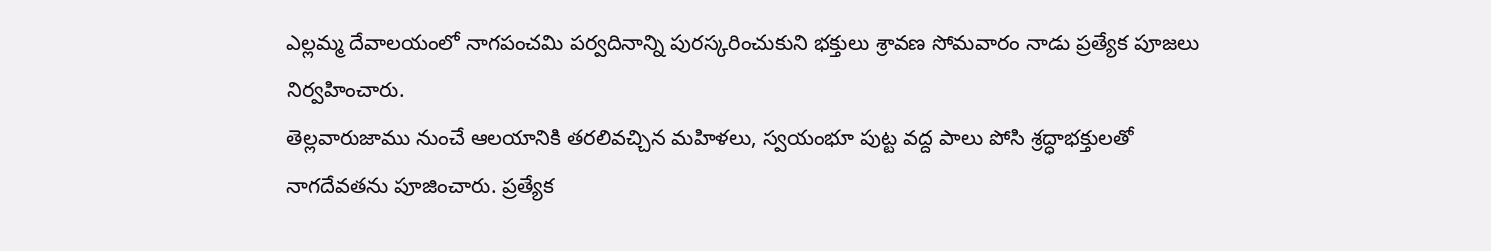ఎల్లమ్మ దేవాలయంలో నాగపంచమి పర్వదినాన్ని పురస్కరించుకుని భక్తులు శ్రావణ సోమవారం నాడు ప్రత్యేక పూజలు నిర్వహించారు.
తెల్లవారుజాము నుంచే ఆలయానికి తరలివచ్చిన మహిళలు, స్వయంభూ పుట్ట వద్ద పాలు పోసి శ్రద్ధాభక్తులతో నాగదేవతను పూజించారు. ప్రత్యేక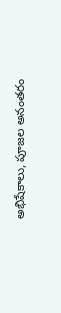అభిషేకాలు, పూజల అనంతరం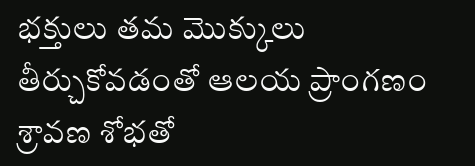భక్తులు తమ మొక్కులు తీర్చుకోవడంతో ఆలయ ప్రాంగణం శ్రావణ శోభతో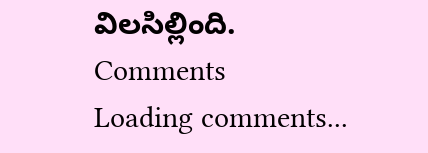విలసిల్లింది.
Comments
Loading comments...